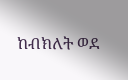ከብክለት ወደ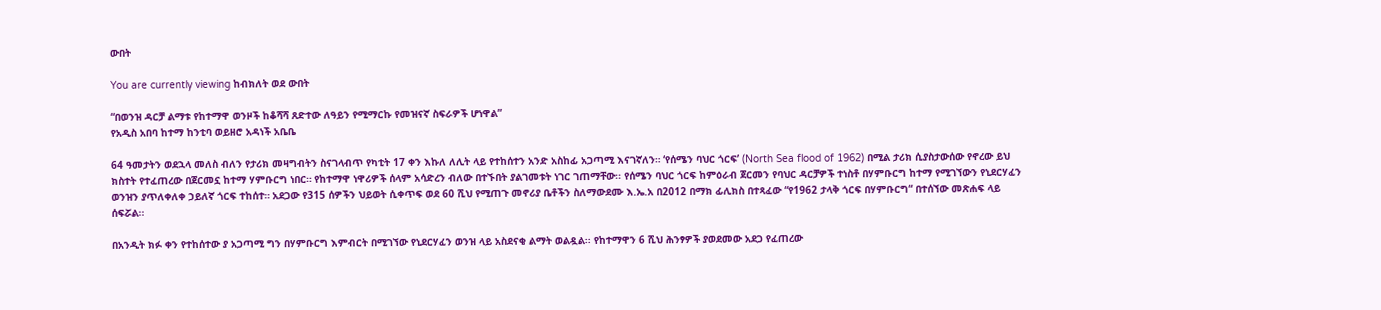ውበት

You are currently viewing ከብክለት ወደ ውበት

“በወንዝ ዳርቻ ልማቱ የከተማዋ ወንዞች ከቆሻሻ ጸድተው ለዓይን የሚማርኩ የመዝናኛ ስፍራዎች ሆነዋል”
የአዲስ አበባ ከተማ ከንቲባ ወይዘሮ አዳነች አቤቤ

64 ዓመታትን ወደኋላ መለስ ብለን የታሪክ መዛግብትን ስናገላብጥ የካቲት 17 ቀን እኩለ ለሊት ላይ የተከሰተን አንድ አስከፊ አጋጣሚ እናገኛለን። ‘የሰሜን ባህር ጎርፍ’ (North Sea flood of 1962) በሚል ታሪክ ሲያስታውሰው የኖረው ይህ ክስተት የተፈጠረው በጀርመኗ ከተማ ሃምቡርግ ነበር። የከተማዋ ነዋሪዎች ሰላም አሳድረን ብለው በተኙበት ያልገመቱት ነገር ገጠማቸው፡፡ የሰሜን ባህር ጎርፍ ከምዕራብ ጀርመን የባህር ዳርቻዎች ተነስቶ በሃምቡርግ ከተማ የሚገኘውን የኒደርሃፈን ወንዝን ያጥለቀለቀ ኃይለኛ ጎርፍ ተከሰተ። አደጋው የ315 ሰዎችን ህይወት ሲቀጥፍ ወደ 60 ሺህ የሚጠጉ መኖሪያ ቤቶችን ስለማውደሙ እ.ኤ.አ በ2012 በማክ ፊሊክስ በተጻፈው “የ1962 ታላቅ ጎርፍ በሃምቡርግ“ በተሰኘው መጽሐፍ ላይ ሰፍሯል፡፡

በአንዲት ክፉ ቀን የተከሰተው ያ አጋጣሚ ግን በሃምቡርግ እምብርት በሚገኘው የኒደርሃፈን ወንዝ ላይ አስደናቂ ልማት ወልዷል፡፡ የከተማዋን 6 ሺህ ሕንፃዎች ያወደመው አደጋ የፈጠረው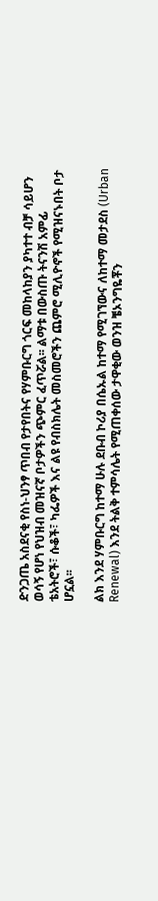ድንጋጤ አስደናቂ የስነ-ህንፃ ጥበብ የታየበትና የሃምቡርግ ጎርፍ መከላከያን ያካተተ ብቻ ሳይሆን ወሳኝ የሆነ የህዝብ መዝናኛ ቦታዎችን ጭምር ፈጥሯል፡፡ ልማቱ በውስጡ ትናንሽ አምፊ ቴአትሮች፣ ሱቆች፣ ካፌዎች እና ልዩ የብስክሌት መስመሮችን ጨምሮ ሚሊዮኖች የሚዝናኑበት ቦታ ሆኗል፡፡

ልክ እንደ ሃምቡርግ ከተማ ሁሉ ደቡብ ኮሪያ በሴኡል ከተማ የሚገኘውና ለከተማ መታደስ (Urban Renewal) እንደ ትልቅ ተምሳሌት የሚጠቀሰው ታዋቂው ወንዝ ቼኦንግዬቾን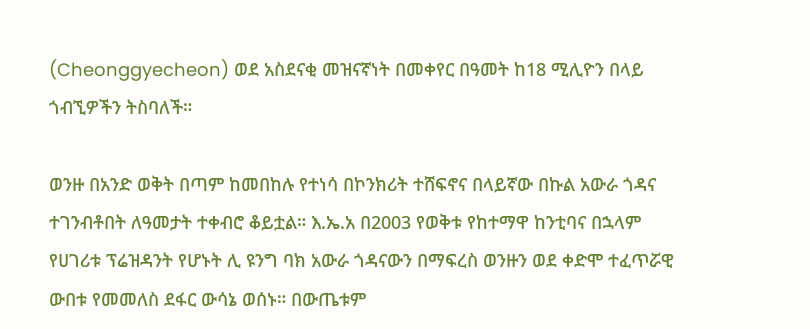(Cheonggyecheon) ወደ አስደናቂ መዝናኛነት በመቀየር በዓመት ከ18 ሚሊዮን በላይ ጎብኚዎችን ትስባለች።

ወንዙ በአንድ ወቅት በጣም ከመበከሉ የተነሳ በኮንክሪት ተሸፍኖና በላይኛው በኩል አውራ ጎዳና ተገንብቶበት ለዓመታት ተቀብሮ ቆይቷል። እ.ኤ.አ በ2003 የወቅቱ የከተማዋ ከንቲባና በኋላም የሀገሪቱ ፕሬዝዳንት የሆኑት ሊ ዩንግ ባክ አውራ ጎዳናውን በማፍረስ ወንዙን ወደ ቀድሞ ተፈጥሯዊ ውበቱ የመመለስ ደፋር ውሳኔ ወሰኑ። በውጤቱም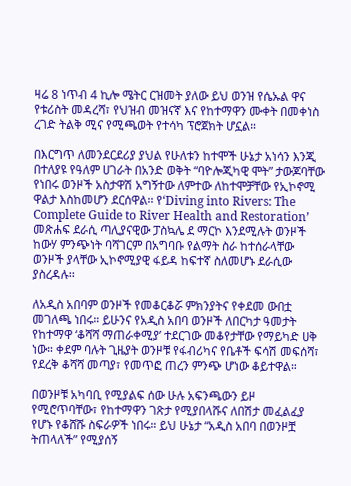ዛሬ 8 ነጥብ 4 ኪሎ ሜትር ርዝመት ያለው ይህ ወንዝ የሴኡል ዋና የቱሪስት መዳረሻ፣ የህዝብ መዝናኛ እና የከተማዋን ሙቀት በመቀነስ ረገድ ትልቅ ሚና የሚጫወት የተሳካ ፕሮጀክት ሆኗል።

በእርግጥ ለመንደርደሪያ ያህል የሁለቱን ከተሞች ሁኔታ አነሳን እንጂ በተለያዩ የዓለም ሀገራት በአንድ ወቅት “ባዮሎጂካዊ ሞት” ታውጆባቸው የነበሩ ወንዞች አስታዋሽ አግኝተው ለምተው ለከተሞቻቸው የኢኮኖሚ ዋልታ እስከመሆን ደርሰዋል፡፡ የ‘Diving into Rivers: The Complete Guide to River Health and Restoration’ መጽሐፍ ደራሲ ጣሊያናዊው ፓስኳሌ ደ ማርኮ እንደሚሉት ወንዞች ከውሃ ምንጭነት ባሻገርም በአግባቡ የልማት ስራ ከተሰራላቸው ወንዞች ያላቸው ኢኮኖሚያዊ ፋይዳ ከፍተኛ ስለመሆኑ ደራሲው ያስረዳሉ፡፡

ለአዲስ አበባም ወንዞች የመቆርቆሯ ምክንያትና የቀደመ ውበቷ መገለጫ ነበሩ። ይሁንና የአዲስ አበባ ወንዞች ለበርካታ ዓመታት የከተማዋ ‘ቆሻሻ ማጠራቀሚያ’ ተደርገው መቆየታቸው የማይካድ ሀቅ ነው። ቀደም ባሉት ጊዜያት ወንዞቹ የፋብሪካና የቤቶች ፍሳሽ መፍሰሻ፣ የደረቅ ቆሻሻ መጣያ፣ የመጥፎ ጠረን ምንጭ ሆነው ቆይተዋል።

በወንዞቹ አካባቢ የሚያልፍ ሰው ሁሉ አፍንጫውን ይዞ የሚሮጥባቸው፣ የከተማዋን ገጽታ የሚያበላሹና ለበሽታ መፈልፈያ የሆኑ የቆሸሹ ስፍራዎች ነበሩ። ይህ ሁኔታ “አዲስ አበባ በወንዞቿ ትጠላለች” የሚያሰኝ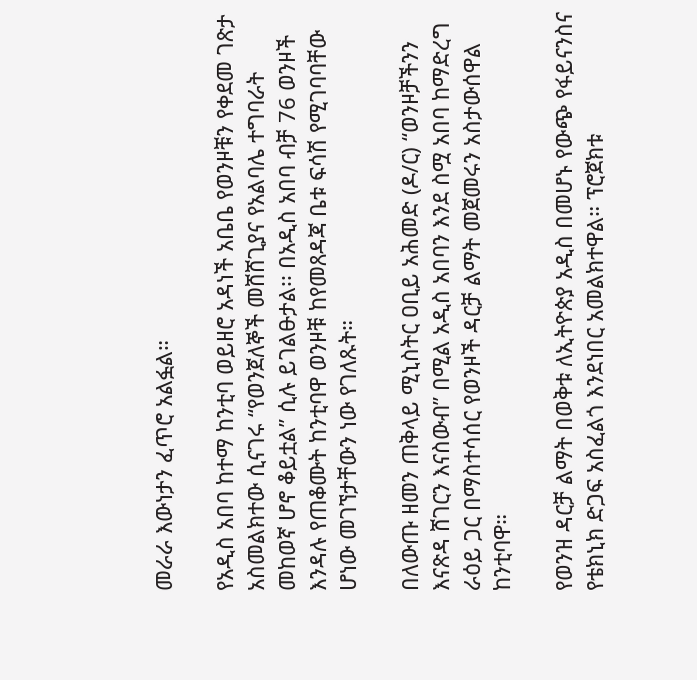መራራ እውነታን ፈጥሮ አልፏል።

የአዲስ አበባ ከተማ ከንቲባ ወይዘሮ አዳነች አቤቤ የወንዞቹን የቀደመ ገጽታ አስመልክተው ሲናገሩ “የወንጀለኞች መሸሸጊያና የአልባሌ ተግባራት መከወኛ ሆኖ ቆይቷል” ሲሉ ይገልፁታል፡፡ በአዲስ አበባ ብቻ 76 ወንዞች እንዳሉ የጠቆሙት ከንቲባዋ ወንዞቹ ከየመጸዳጃ ቤቱ ፍሳሽ የሚገባባቸው ሆነው መገኘታቸውን ነው የገለጹት።

በለውጡ ዘመን ጠቅላይ ሚኒስትር ዐቢይ አሕመድ (ዶ/ር) “ወንዞቻችንን እናጽዳ ሸገርን እናስውብ” በሚል አዲስ አበባን እንደ ስሟ አበባ ከማድረግ ራዕይ ጋር በማስተሳሰር የወንዞች ዳርቻ ልማት መጀመሩን አስታውሰዋል ከንቲባዋ።

የወንዝ ዳርቻ ልማት በወቅቱ ለኢትዮጵያ አዲስ በመሆኑ የውጭ የፋይናንስና የቴክኒክ ድጋፍ አስፈልጎ እንደነበር አመልክተዋል። ፕሮጀክቱ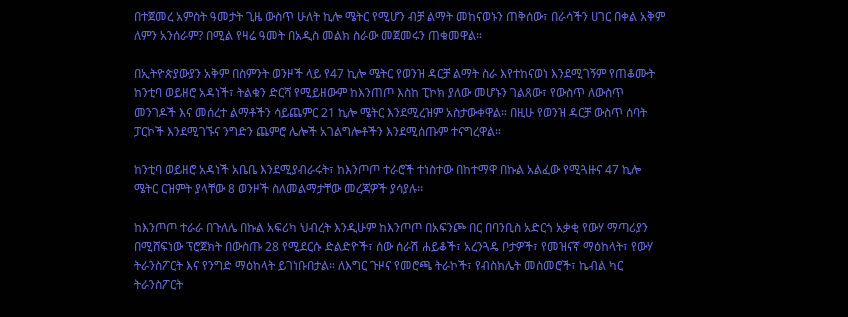በተጀመረ አምስት ዓመታት ጊዜ ውስጥ ሁለት ኪሎ ሜትር የሚሆን ብቻ ልማት መከናወኑን ጠቅሰው፣ በራሳችን ሀገር በቀል አቅም ለምን አንሰራም? በሚል የዛሬ ዓመት በአዲስ መልክ ስራው መጀመሩን ጠቁመዋል።

በኢትዮጵያውያን አቅም በስምንት ወንዞች ላይ የ47 ኪሎ ሜትር የወንዝ ዳርቻ ልማት ስራ እየተከናወነ እንደሚገኝም የጠቆሙት ከንቲባ ወይዘሮ አዳነች፣ ትልቁን ድርሻ የሚይዘውም ከእንጠጦ እስከ ፒኮክ ያለው መሆኑን ገልጸው፣ የውስጥ ለውስጥ መንገዶች እና መሰረተ ልማቶችን ሳይጨምር 21 ኪሎ ሜትር እንደሚረዝም አስታውቀዋል። በዚሁ የወንዝ ዳርቻ ውስጥ ሰባት ፓርኮች እንደሚገኙና ንግድን ጨምሮ ሌሎች አገልግሎቶችን እንደሚሰጡም ተናግረዋል።

ከንቲባ ወይዘሮ አዳነች አቤቤ እንደሚያብራሩት፣ ከእንጦጦ ተራሮች ተነስተው በከተማዋ በኩል አልፈው የሚጓዙና 47 ኪሎ ሜትር ርዝምት ያላቸው 8 ወንዞች ስለመልማታቸው መረጃዎች ያሳያሉ፡፡

ከእንጦጦ ተራራ በጉለሌ በኩል አፍሪካ ህብረት እንዲሁም ከእንጦጦ በአፍንጮ በር በባንቢስ አድርጎ አቃቂ የውሃ ማጣሪያን በሚሸፍነው ፕሮጀክት በውስጡ 28 የሚደርሱ ድልድዮች፣ ሰው ሰራሽ ሐይቆች፣ አረንጓዴ ቦታዎች፣ የመዝናኛ ማዕከላት፣ የውሃ ትራንስፖርት እና የንግድ ማዕከላት ይገነቡበታል። ለእግር ጉዞና የመሮጫ ትራኮች፣ የብስክሌት መስመሮች፣ ኬብል ካር ትራንስፖርት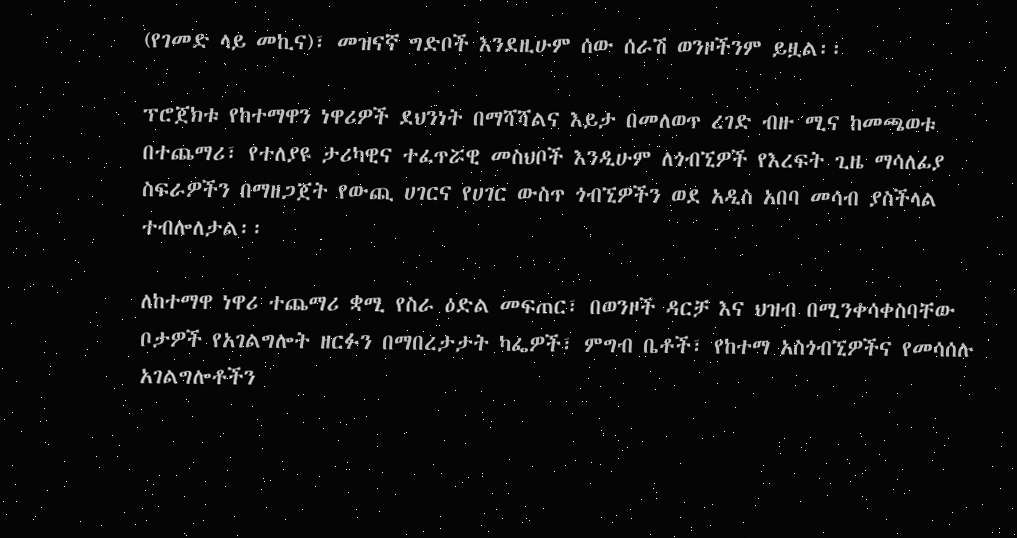(የገመድ ላይ መኪና)፣ መዝናኛ ግድቦች እንደዚሁም ሰው ሰራሽ ወንዞችንም ይዟል፡፡

ፕሮጀክቱ የከተማዋን ነዋሪዎች ደህንነት በማሻሻልና እይታ በመለወጥ ረገድ ብዙ ሚና ከመጫወቱ በተጨማሪ፣ የተለያዩ ታሪካዊና ተፈጥሯዊ መስህቦች እንዲሁም ለጎብኚዎች የእረፍት ጊዜ ማሳለፊያ ስፍራዎችን በማዘጋጀት የውጪ ሀገርና የሀገር ውስጥ ጎብኚዎችን ወደ አዲስ አበባ መሳብ ያስችላል ተብሎለታል፡፡

ለከተማዋ ነዋሪ ተጨማሪ ቋሚ የስራ ዕድል መፍጠር፣ በወንዞች ዳርቻ እና ህዝብ በሚንቀሳቀስባቸው ቦታዎች የአገልግሎት ዘርፉን በማበረታታት ካፌዎች፣ ምግብ ቤቶች፣ የከተማ አስጎብኚዎችና የመሳሰሉ አገልግሎቶችን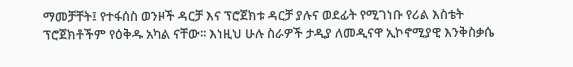ማመቻቸት፤ የተፋሰስ ወንዞች ዳርቻ እና ፕሮጀክቱ ዳርቻ ያሉና ወደፊት የሚገነቡ የሪል እስቴት ፕሮጀክቶችም የዕቅዱ አካል ናቸው፡፡ እነዚህ ሁሉ ስራዎች ታዲያ ለመዲናዋ ኢኮኖሚያዊ እንቅስቃሴ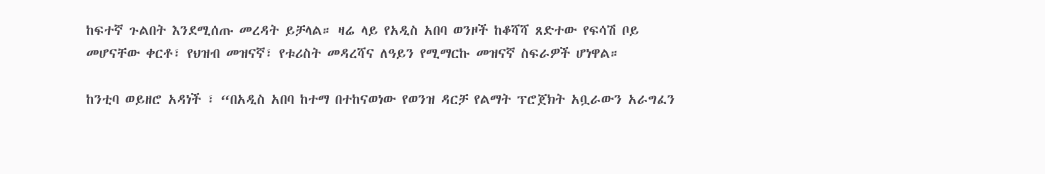ከፍተኛ ጉልበት እንደሚሰጡ መረዳት ይቻላል። ዛሬ ላይ የአዲስ አበባ ወንዞች ከቆሻሻ ጸድተው የፍሳሽ ቦይ መሆናቸው ቀርቶ፣ የህዝብ መዝናኛ፣ የቱሪስት መዳረሻና ለዓይን የሚማርኩ መዝናኛ ስፍራዎች ሆነዋል።

ከንቲባ ወይዘሮ አዳነች ፣ “በአዲስ አበባ ከተማ በተከናወነው የወንዝ ዳርቻ የልማት ፕሮጀክት አቧራውን አራግፈን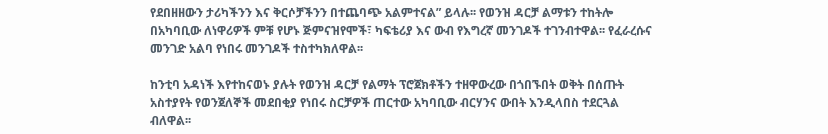የደበዘዘውን ታሪካችንን እና ቅርሶቻችንን በተጨባጭ አልምተናል” ይላሉ፡፡ የወንዝ ዳርቻ ልማቱን ተከትሎ በአካባቢው ለነዋሪዎች ምቹ የሆኑ ጅምናዝየሞች፣ ካፍቴሪያ እና ውብ የእግረኛ መንገዶች ተገንብተዋል፡፡ የፈራረሱና መንገድ አልባ የነበሩ መንገዶች ተስተካክለዋል፡፡

ከንቲባ አዳነች እየተከናወኑ ያሉት የወንዝ ዳርቻ የልማት ፕሮጀክቶችን ተዘዋውረው በጎበኙበት ወቅት በሰጡት አስተያየት የወንጀለኞች መደበቂያ የነበሩ ስርቻዎች ጠርተው አካባቢው ብርሃንና ውበት እንዲላበስ ተደርጓል ብለዋል፡፡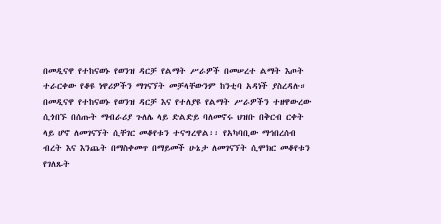በመዲናዋ የተከናወኑ የወንዝ ዳርቻ የልማት ሥራዎች በመሠረተ ልማት እጦት ተራርቀው የቆዩ ነዋሪዎችን ማገናኘት መቻላቸውንም ከንቲባ አዳነች ያስረዳሉ። በመዲናዋ የተከናወኑ የወንዝ ዳርቻ እና የተለያዩ የልማት ሥራዎችን ተዘዋውረው ሲጎበኙ በሰጡት ማብራሪያ ጉለሌ ላይ ድልድይ ባለመኖሩ ህዝቡ በቅርብ ርቀት ላይ ሆኖ ለመገናኘት ሲቸገር መቆየቱን ተናግረዋል፡፡ የአካባቢው ማኅበረሰብ ብረት እና እንጨት በማስቀመጥ በማይመች ሁኔታ ለመገናኘት ሲሞክር መቆየቱን የገለጹት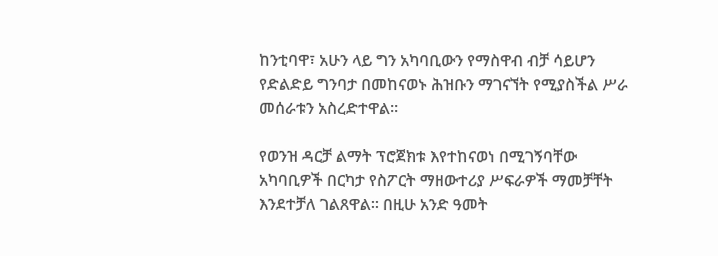ከንቲባዋ፣ አሁን ላይ ግን አካባቢውን የማስዋብ ብቻ ሳይሆን የድልድይ ግንባታ በመከናወኑ ሕዝቡን ማገናኘት የሚያስችል ሥራ መሰራቱን አስረድተዋል፡፡

የወንዝ ዳርቻ ልማት ፕሮጀክቱ እየተከናወነ በሚገኝባቸው አካባቢዎች በርካታ የስፖርት ማዘውተሪያ ሥፍራዎች ማመቻቸት እንደተቻለ ገልጸዋል፡፡ በዚሁ አንድ ዓመት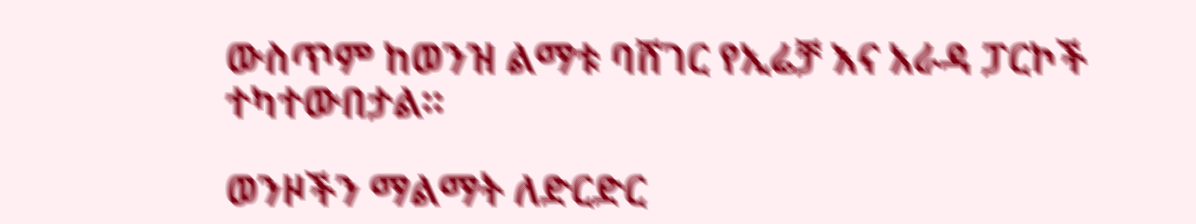ውስጥም ከወንዝ ልማቱ ባሸገር የኢሬቻ እና አራዳ ፓርኮች ተካተውበታል፡፡

ወንዞችን ማልማት ለድርድር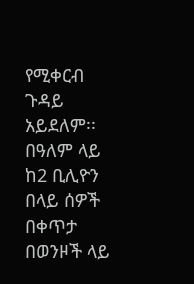የሚቀርብ ጉዳይ አይደለም፡፡ በዓለም ላይ ከ2 ቢሊዮን በላይ ሰዎች በቀጥታ በወንዞች ላይ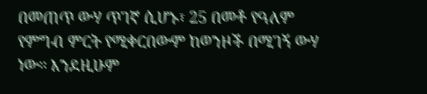በመጠጥ ውሃ ጥገኛ ሲሆኑ፣ 25 በመቶ የዓለም የምግብ ምርት የሚቀርበውም ከወንዞች በሚገኝ ውሃ ነው። እንደዚሁም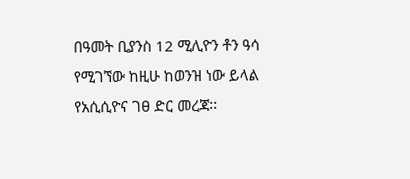በዓመት ቢያንስ 12 ሚሊዮን ቶን ዓሳ የሚገኘው ከዚሁ ከወንዝ ነው ይላል የአሲሲዮና ገፀ ድር መረጃ፡፡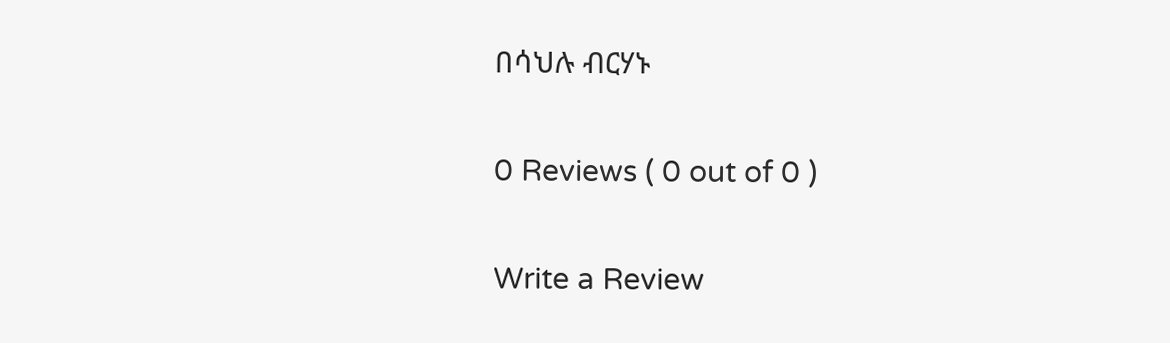በሳህሉ ብርሃኑ

0 Reviews ( 0 out of 0 )

Write a Review